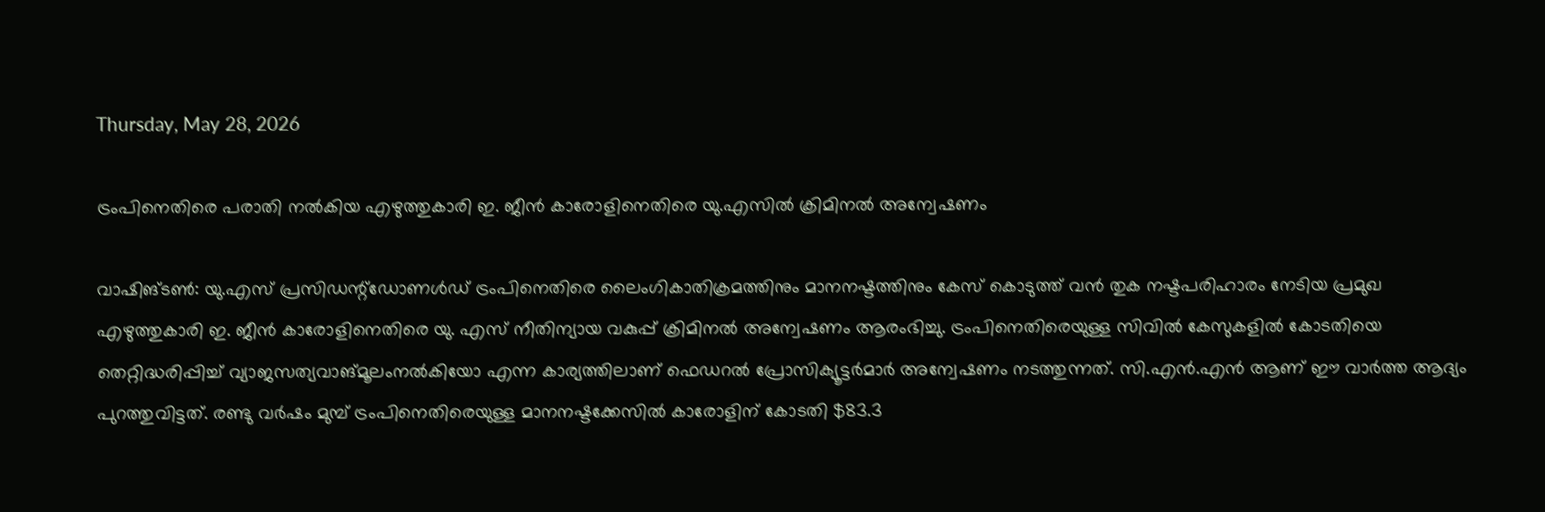Thursday, May 28, 2026

ട്രംപിനെതിരെ പരാതി നൽകിയ എഴുത്തുകാരി ഇ. ജീൻ കാരോളിനെതിരെ യു.എസിൽ ക്രിമിനൽ അന്വേഷണം

വാഷിങ്‌ടൺ: യു.എസ്‌ പ്രസിഡന്റ്ഡോണൾഡ് ട്രംപിനെതിരെ ലൈംഗികാതിക്രമത്തിനും മാനനഷ്ടത്തിനും കേസ് കൊടുത്ത് വൻ തുക നഷ്ടപരിഹാരം നേടിയ പ്രമുഖ എഴുത്തുകാരി ഇ. ജീൻ കാരോളിനെതിരെ യു. എസ് നീതിന്യായ വകുപ്പ് ക്രിമിനൽ അന്വേഷണം ആരംഭിച്ചു. ട്രംപിനെതിരെയുള്ള സിവിൽ കേസുകളിൽ കോടതിയെ തെറ്റിദ്ധരിപ്പിച്ച് വ്യാജസത്യവാങ്മൂലംനൽകിയോ എന്ന കാര്യത്തിലാണ് ഫെഡറൽ പ്രോസിക്യൂട്ടർമാർ അന്വേഷണം നടത്തുന്നത്. സി.എൻ.എൻ ആണ് ഈ വാർത്ത ആദ്യം പുറത്തുവിട്ടത്. രണ്ടു വർഷം മുമ്പ് ട്രംപിനെതിരെയുള്ള മാനനഷ്ടക്കേസിൽ കാരോളിന് കോടതി $83.3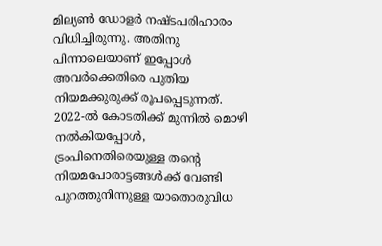മില്യൺ ഡോളർ നഷ്ടപരിഹാരം വിധിച്ചിരുന്നു. അതിനു പിന്നാലെയാണ് ഇപ്പോൾ അവർക്കെതിരെ പുതിയ നിയമക്കുരുക്ക് രൂപപ്പെടുന്നത്. 2022-ൽ കോടതിക്ക് മുന്നിൽ മൊഴി നൽകിയപ്പോൾ, ട്രംപിനെതിരെയുള്ള തന്റെ നിയമപോരാട്ടങ്ങൾക്ക് വേണ്ടി പുറത്തുനിന്നുള്ള യാതൊരുവിധ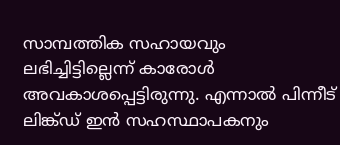സാമ്പത്തിക സഹായവും ലഭിച്ചിട്ടില്ലെന്ന് കാരോൾ അവകാശപ്പെട്ടിരുന്നു. എന്നാൽ പിന്നീട് ലിങ്ക്ഡ് ഇൻ സഹസ്ഥാപകനും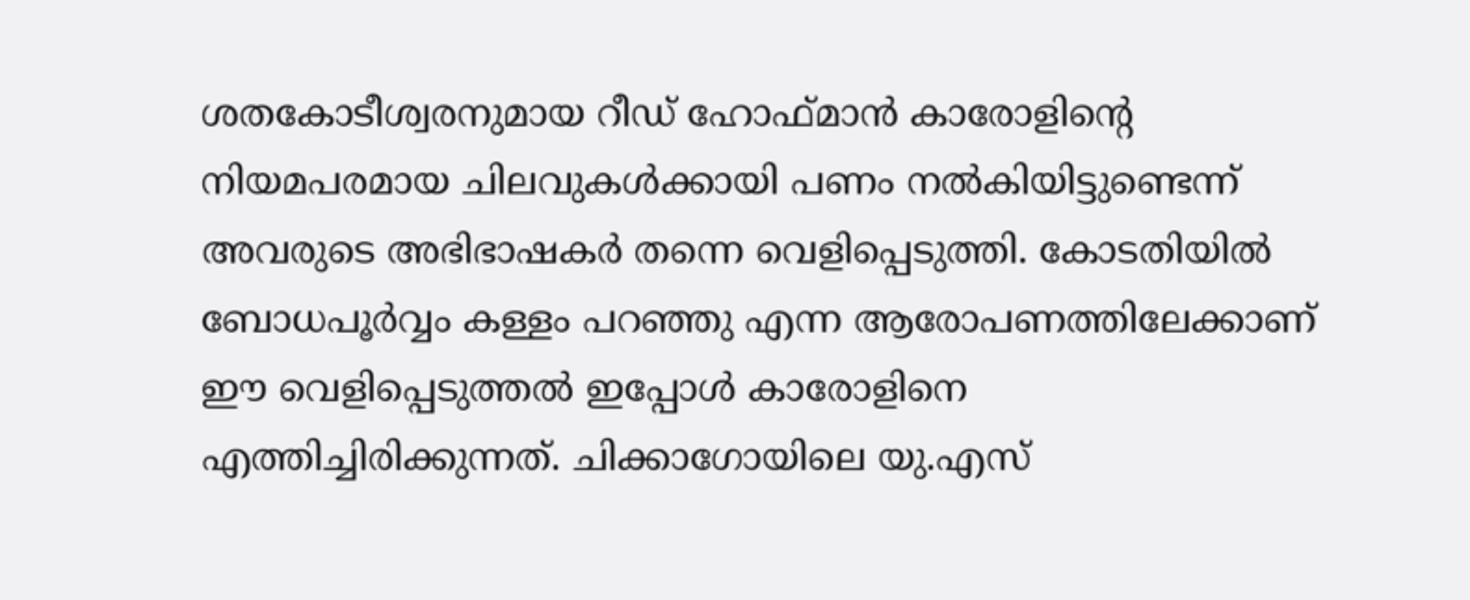ശതകോടീശ്വരനുമായ റീഡ് ഹോഫ്മാൻ കാരോളിന്റെ നിയമപരമായ ചിലവുകൾക്കായി പണം നൽകിയിട്ടുണ്ടെന്ന് അവരുടെ അഭിഭാഷകർ തന്നെ വെളിപ്പെടുത്തി. കോടതിയിൽ ബോധപൂർവ്വം കള്ളം പറഞ്ഞു എന്ന ആരോപണത്തിലേക്കാണ് ഈ വെളിപ്പെടുത്തൽ ഇപ്പോൾ കാരോളിനെ എത്തിച്ചിരിക്കുന്നത്. ചിക്കാഗോയിലെ യു.എസ്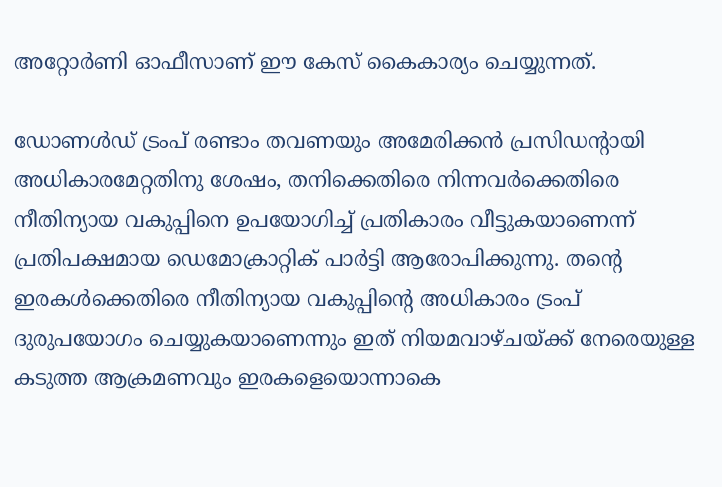അറ്റോർണി ഓഫീസാണ് ഈ കേസ് കൈകാര്യം ചെയ്യുന്നത്.

ഡോണൾഡ് ട്രംപ് രണ്ടാം തവണയും അമേരിക്കൻ പ്രസിഡന്റായി അധികാരമേറ്റതിനു ശേഷം, തനിക്കെതിരെ നിന്നവർക്കെതിരെ നീതിന്യായ വകുപ്പിനെ ഉപയോഗിച്ച് പ്രതികാരം വീട്ടുകയാണെന്ന് പ്രതിപക്ഷമായ ഡെമോക്രാറ്റിക് പാർട്ടി ആരോപിക്കുന്നു. തന്റെ ഇരകൾക്കെതിരെ നീതിന്യായ വകുപ്പിന്റെ അധികാരം ട്രംപ് ദുരുപയോഗം ചെയ്യുകയാണെന്നും ഇത് നിയമവാഴ്ചയ്ക്ക് നേരെയുള്ള കടുത്ത ആക്രമണവും ഇരകളെയൊന്നാകെ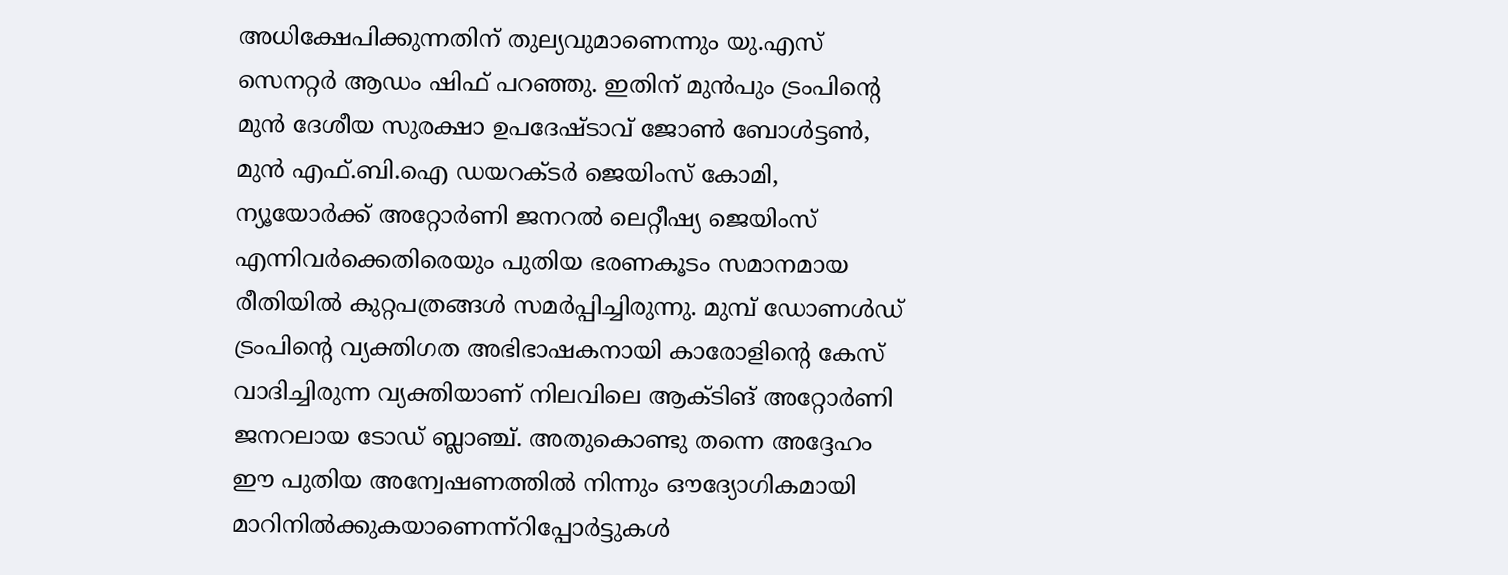അധിക്ഷേപിക്കുന്നതിന് തുല്യവുമാണെന്നും യു.എസ് സെനറ്റർ ആഡം ഷിഫ് പറഞ്ഞു. ഇതിന് മുൻപും ട്രംപിന്റെ മുൻ ദേശീയ സുരക്ഷാ ഉപദേഷ്ടാവ് ജോൺ ബോൾട്ടൺ, മുൻ എഫ്.ബി.ഐ ഡയറക്ടർ ജെയിംസ് കോമി, ന്യൂയോർക്ക് അറ്റോർണി ജനറൽ ലെറ്റീഷ്യ ജെയിംസ് എന്നിവർക്കെതിരെയും പുതിയ ഭരണകൂടം സമാനമായ രീതിയിൽ കുറ്റപത്രങ്ങൾ സമർപ്പിച്ചിരുന്നു. മുമ്പ് ഡോണൾഡ് ട്രംപിന്റെ വ്യക്തിഗത അഭിഭാഷകനായി കാരോളിന്റെ കേസ് വാദിച്ചിരുന്ന വ്യക്തിയാണ് നിലവിലെ ആക്ടിങ് അറ്റോർണി ജനറലായ ടോഡ് ബ്ലാഞ്ച്. അതുകൊണ്ടു തന്നെ അദ്ദേഹം ഈ പുതിയ അന്വേഷണത്തിൽ നിന്നും ഔദ്യോഗികമായി മാറിനിൽക്കുകയാണെന്ന്റിപ്പോർട്ടുകൾ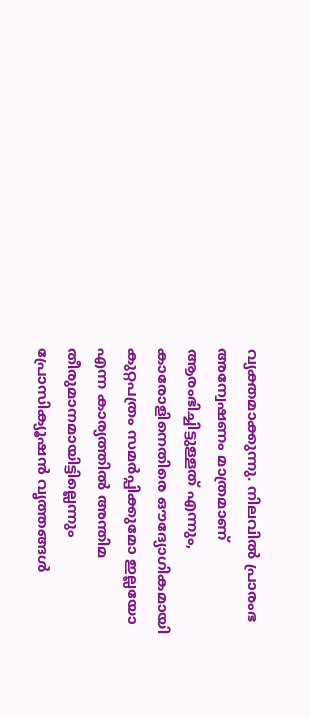വ്യക്തമാക്കുന്നു. നിലവിൽ പ്രാരംഭ അന്വേഷണം മാത്രമാണ് ആരംഭിച്ചിട്ടുള്ളത് എന്നും, കാരോളിനെതിരെ ഔദ്യോഗികമായി കുറ്റപത്രം സമർപ്പിക്കുമോ ഇല്ലയോ എന്ന കാര്യത്തിൽ അന്തിമ തീരുമാനമായിട്ടില്ലെന്നും പ്രോസിക്യൂഷൻ വൃത്തങ്ങൾ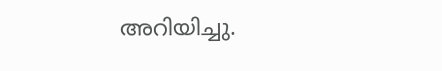അറിയിച്ചു.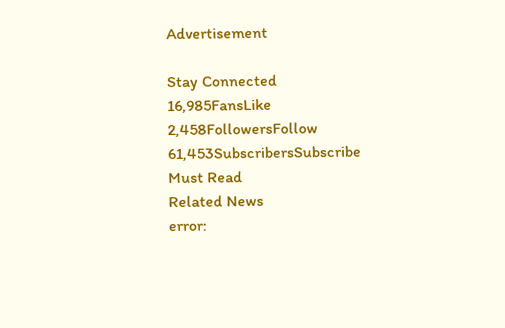Advertisement

Stay Connected
16,985FansLike
2,458FollowersFollow
61,453SubscribersSubscribe
Must Read
Related News
error: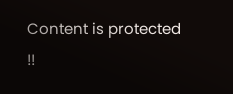Content is protected !!